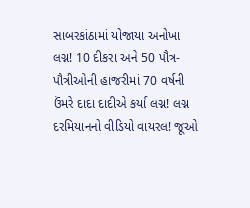સાબરકાંઠામાં યોજાયા અનોખા લગ્ન! 10 દીકરા અને 50 પૌત્ર-પૌત્રીઓની હાજરીમાં 70 વર્ષની ઉંમરે દાદા દાદીએ કર્યા લગ્ન! લગ્ન દરમિયાનનો વીડિયો વાયરલ! જૂઓ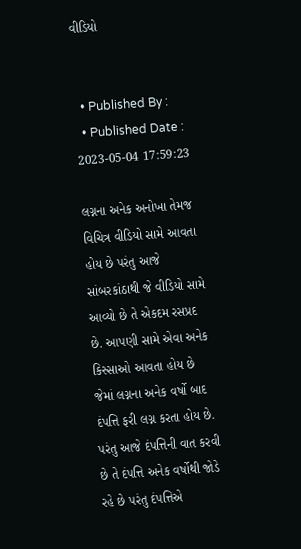વીડિયો


  • Published By :
  • Published Date : 2023-05-04 17:59:23

લગ્નના અનેક અનોખા તેમજ વિચિત્ર વીડિયો સામે આવતા હોય છે પરંતુ આજે સાંબરકાંઠાથી જે વીડિયો સામે આવ્યો છે તે એકદમ રસપ્રદ છે. આપણી સામે એવા અનેક કિસ્સાઓ આવતા હોય છે જેમાં લગ્નના અનેક વર્ષો બાદ દંપત્તિ ફરી લગ્ન કરતા હોય છે. પરંતુ આજે દંપત્તિની વાત કરવી છે તે દંપત્તિ અનેક વર્ષોથી જોડે રહે છે પરંતુ દંપત્તિએ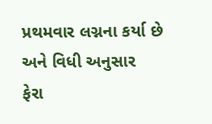પ્રથમવાર લગ્નના કર્યા છે અને વિધી અનુસાર  ફેરા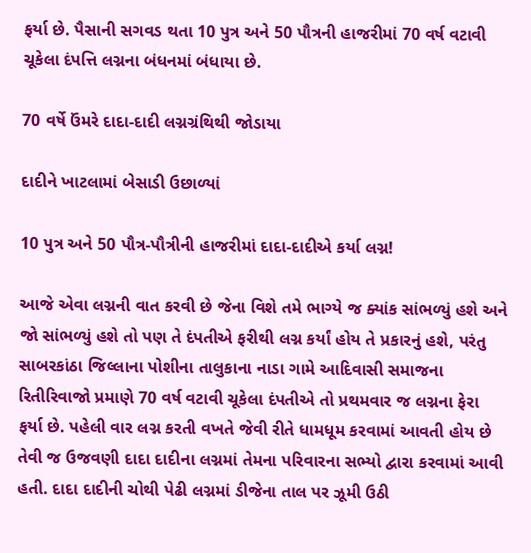ફર્યા છે. પૈસાની સગવડ થતા 10 પુત્ર અને 50 પૌત્રની હાજરીમાં 70 વર્ષ વટાવી ચૂકેલા દંપત્તિ લગ્નના બંધનમાં બંધાયા છે.

70 વર્ષે ઉંમરે દાદા-દાદી લગ્નગ્રંથિથી જોડાયા

દાદીને ખાટલામાં બેસાડી ઉછાળ્યાં

10 પુત્ર અને 50 પૌત્ર-પૌત્રીની હાજરીમાં દાદા-દાદીએ કર્યા લગ્ન!

આજે એવા લગ્નની વાત કરવી છે જેના વિશે તમે ભાગ્યે જ ક્યાંક સાંભળ્યું હશે અને જો સાંભળ્યું હશે તો પણ તે દંપતીએ ફરીથી લગ્ન કર્યાં હોય તે પ્રકારનું હશે, પરંતુ સાબરકાંઠા જિલ્લાના પોશીના તાલુકાના નાડા ગામે આદિવાસી સમાજના રિતીરિવાજો પ્રમાણે 70 વર્ષ વટાવી ચૂકેલા દંપતીએ તો પ્રથમવાર જ લગ્નના ફેરા ફર્યા છે. પહેલી વાર લગ્ન કરતી વખતે જેવી રીતે ધામધૂમ કરવામાં આવતી હોય છે તેવી જ ઉજવણી દાદા દાદીના લગ્નમાં તેમના પરિવારના સભ્યો દ્વારા કરવામાં આવી હતી. દાદા દાદીની ચોથી પેઢી લગ્નમાં ડીજેના તાલ પર ઝૂમી ઉઠી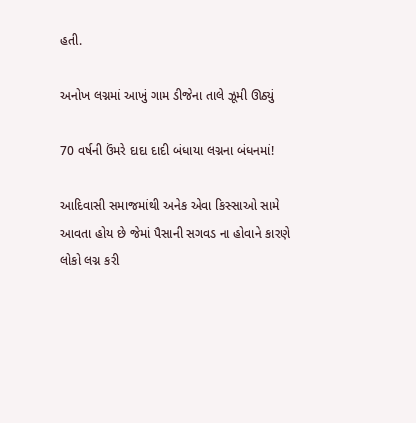હતી.

અનોખ લગ્નમાં આખું ગામ ડીજેના તાલે ઝૂમી ઊઠ્યું

70 વર્ષની ઉંમરે દાદા દાદી બંધાયા લગ્નના બંધનમાં!

આદિવાસી સમાજમાંથી અનેક એવા કિસ્સાઓ સામે આવતા હોય છે જેમાં પૈસાની સગવડ ના હોવાને કારણે લોકો લગ્ન કરી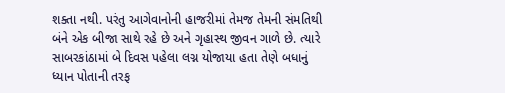શક્તા નથી. પરંતુ આગેવાનોની હાજરીમાં તેમજ તેમની સંમતિથી બંને એક બીજા સાથે રહે છે અને ગૃહાસ્થ જીવન ગાળે છે. ત્યારે સાબરકાંઠામાં બે દિવસ પહેલા લગ્ન યોજાયા હતા તેણે બધાનું ધ્યાન પોતાની તરફ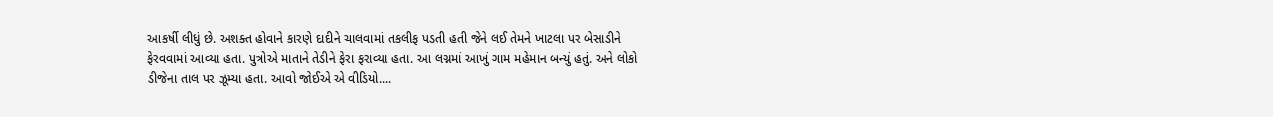આકર્ષી લીધું છે. અશક્ત હોવાને કારણે દાદીને ચાલવામાં તકલીફ પડતી હતી જેને લઈ તેમને ખાટલા પર બેસાડીને ફેરવવામાં આવ્યા હતા. પુત્રોએ માતાને તેડીને ફેરા ફરાવ્યા હતા. આ લગ્નમાં આખું ગામ મહેમાન બન્યું હતું. અને લોકો ડીજેના તાલ પર ઝૂમ્યા હતા. આવો જોઈએ એ વીડિયો....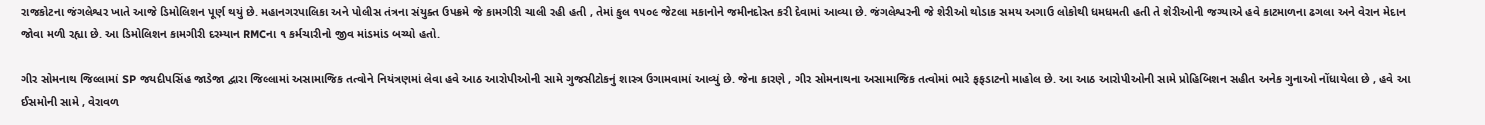રાજકોટના જંગલેશ્વર ખાતે આજે ડિમોલિશન પૂર્ણ થયું છે. મહાનગરપાલિકા અને પોલીસ તંત્રના સંયુક્ત ઉપક્રમે જે કામગીરી ચાલી રહી હતી , તેમાં કુલ ૧૫૦૯ જેટલા મકાનોને જમીનદોસ્ત કરી દેવામાં આવ્યા છે. જંગલેશ્વરની જે શેરીઓ થોડાક સમય અગાઉ લોકોથી ધમધમતી હતી તે શેરીઓની જગ્યાએ હવે કાટમાળના ઢગલા અને વેરાન મેદાન જોવા મળી રહ્યા છે. આ ડિમોલિશન કામગીરી દરમ્યાન RMCના ૧ કર્મચારીનો જીવ માંડમાંડ બચ્યો હતો.

ગીર સોમનાથ જિલ્લામાં SP જયદીપસિંહ જાડેજા દ્વારા જિલ્લામાં અસામાજિક તત્વોને નિયંત્રણમાં લેવા હવે આઠ આરોપીઓની સામે ગુજસીટોકનું શાસ્ત્ર ઉગામવામાં આવ્યું છે. જેના કારણે , ગીર સોમનાથના અસામાજિક તત્વોમાં ભારે ફફડાટનો માહોલ છે. આ આઠ આરોપીઓની સામે પ્રોહિબિશન સહીત અનેક ગુનાઓ નોંધાયેલા છે , હવે આ ઈસમોની સામે , વેરાવળ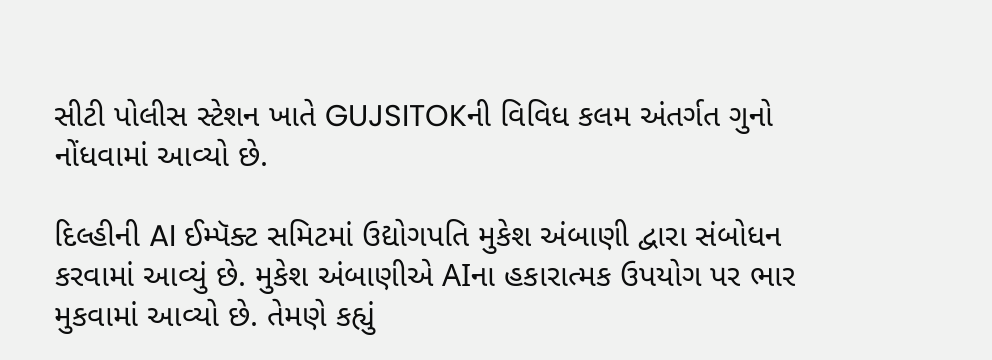સીટી પોલીસ સ્ટેશન ખાતે GUJSITOKની વિવિધ કલમ અંતર્ગત ગુનો નોંધવામાં આવ્યો છે.

દિલ્હીની AI ઈમ્પૅક્ટ સમિટમાં ઉદ્યોગપતિ મુકેશ અંબાણી દ્વારા સંબોધન કરવામાં આવ્યું છે. મુકેશ અંબાણીએ AIના હકારાત્મક ઉપયોગ પર ભાર મુકવામાં આવ્યો છે. તેમણે કહ્યું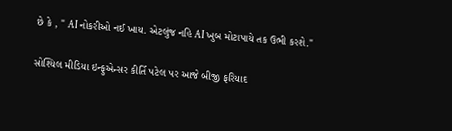છે કે , " AI નોકરીઓ નઈ ખાય. એટલુંજ નહિ AI ખુબ મોટાપાયે તક ઉભી કરશે."

સોશ્યિલ મીડિયા ઇન્ફુએન્સર કીર્તિ પટેલ પર આજે બીજી ફરિયાદ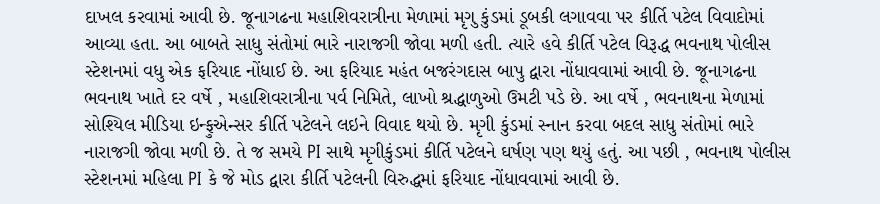દાખલ કરવામાં આવી છે. જૂનાગઢના મહાશિવરાત્રીના મેળામાં મૃગુ કુંડમાં ડૂબકી લગાવવા પર કીર્તિ પટેલ વિવાદોમાં આવ્યા હતા. આ બાબતે સાધુ સંતોમાં ભારે નારાજગી જોવા મળી હતી. ત્યારે હવે કીર્તિ પટેલ વિરૂદ્ધ ભવનાથ પોલીસ સ્ટેશનમાં વધુ એક ફરિયાદ નોંધાઈ છે. આ ફરિયાદ મહંત બજરંગદાસ બાપુ દ્વારા નોંધાવવામાં આવી છે. જૂનાગઢના ભવનાથ ખાતે દર વર્ષે , મહાશિવરાત્રીના પર્વ નિમિતે, લાખો શ્રદ્ધાળુઓ ઉમટી પડે છે. આ વર્ષે , ભવનાથના મેળામાં સોશ્યિલ મીડિયા ઇન્ફુએન્સર કીર્તિ પટેલને લઇને વિવાદ થયો છે. મૃગી કુંડમાં સ્નાન કરવા બદલ સાધુ સંતોમાં ભારે નારાજગી જોવા મળી છે. તે જ સમયે PI સાથે મૃગીકુંડમાં કીર્તિ પટેલને ઘર્ષણ પણ થયું હતું. આ પછી , ભવનાથ પોલીસ સ્ટેશનમાં મહિલા PI કે જે મોડ દ્વારા કીર્તિ પટેલની વિરુદ્ધમાં ફરિયાદ નોંધાવવામાં આવી છે.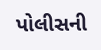પોલીસની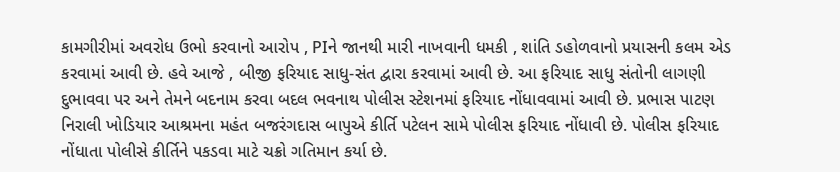કામગીરીમાં અવરોધ ઉભો કરવાનો આરોપ , PIને જાનથી મારી નાખવાની ધમકી , શાંતિ ડહોળવાનો પ્રયાસની કલમ એડ કરવામાં આવી છે. હવે આજે , બીજી ફરિયાદ સાધુ-સંત દ્વારા કરવામાં આવી છે. આ ફરિયાદ સાધુ સંતોની લાગણી દુભાવવા પર અને તેમને બદનામ કરવા બદલ ભવનાથ પોલીસ સ્ટેશનમાં ફરિયાદ નોંધાવવામાં આવી છે. પ્રભાસ પાટણ નિરાલી ખોડિયાર આશ્રમના મહંત બજરંગદાસ બાપુએ કીર્તિ પટેલન સામે પોલીસ ફરિયાદ નોંધાવી છે. પોલીસ ફરિયાદ નોંધાતા પોલીસે કીર્તિને પકડવા માટે ચક્રો ગતિમાન કર્યા છે.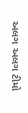અલગ અલગ ટીમો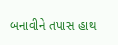બનાવીને તપાસ હાથ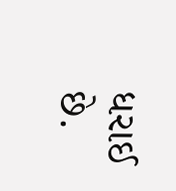ધરાઈ છે.